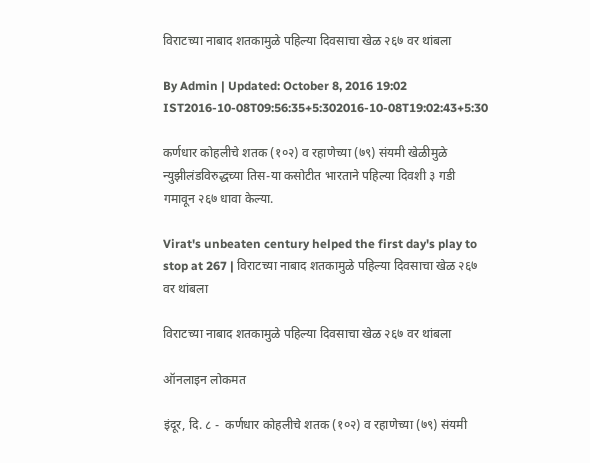विराटच्या नाबाद शतकामुळे पहिल्या दिवसाचा खेळ २६७ वर थांबला

By Admin | Updated: October 8, 2016 19:02 IST2016-10-08T09:56:35+5:302016-10-08T19:02:43+5:30

कर्णधार कोहलीचे शतक (१०२) व रहाणेच्या (७९) संयमी खेळीमुळे न्युझीलंडविरुद्धच्या तिस-या कसोटीत भारताने पहिल्या दिवशी ३ गडी गमावून २६७ धावा केल्या.

Virat's unbeaten century helped the first day's play to stop at 267 | विराटच्या नाबाद शतकामुळे पहिल्या दिवसाचा खेळ २६७ वर थांबला

विराटच्या नाबाद शतकामुळे पहिल्या दिवसाचा खेळ २६७ वर थांबला

ऑनलाइन लोकमत

इंदूर, दि. ८ -  कर्णधार कोहलीचे शतक (१०२) व रहाणेच्या (७९) संयमी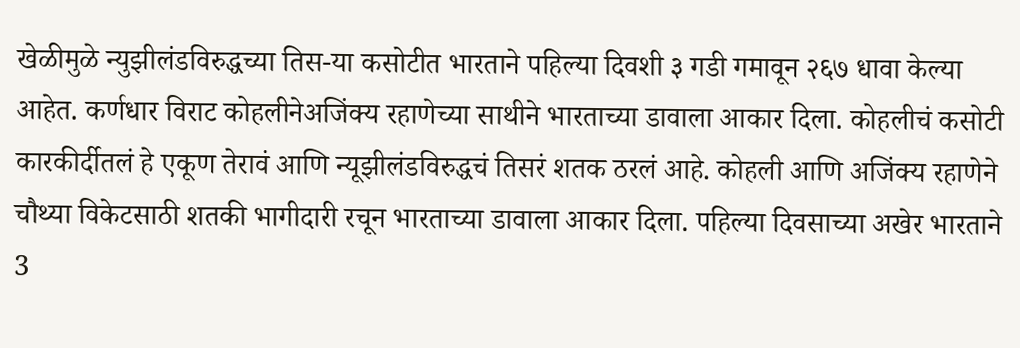खेळीमुळे न्युझीलंडविरुद्धच्या तिस-या कसोटीत भारताने पहिल्या दिवशी ३ गडी गमावून २६७ धावा केल्या आहेत. कर्णधार विराट कोहलीनेअजिंक्य रहाणेच्या साथीने भारताच्या डावाला आकार दिला. कोहलीचं कसोटी कारकीर्दीतलं हे एकूण तेरावं आणि न्यूझीलंडविरुद्धचं तिसरं शतक ठरलं आहे. कोहली आणि अजिंक्य रहाणेने चौथ्या विकेटसाठी शतकी भागीदारी रचून भारताच्या डावाला आकार दिला. पहिल्या दिवसाच्या अखेर भारताने 3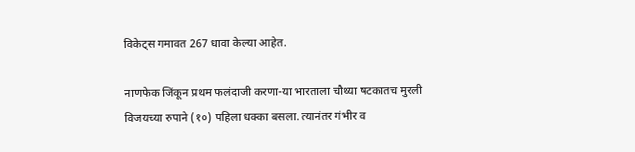विकेट्स गमावत 267 धावा केल्या आहेत.

नाणफेक जिंकून प्रथम फलंदाजी करणा-या भारताला चौथ्या षटकातच मुरली विजयच्या रुपाने (१०) पहिला धक्का बसला. त्यानंतर गंभीर व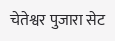चेतेश्वर पुजारा सेट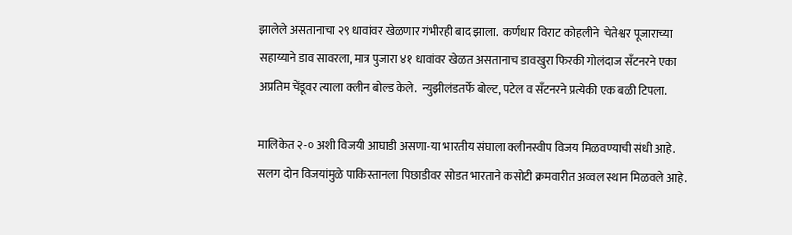झालेले असतानाचा २९ धावांवर खेळणार गंभीरही बाद झाला.  कर्णधार विराट कोहलीने  चेतेश्वर पूजाराच्या सहाय्याने डाव सावरला, मात्र पुजारा ४१ धावांवर खेळत असतानाच डावखुरा फिरकी गोलंदाज सँटनरने एका अप्रतिम चेंडूवर त्याला क्लीन बोल्ड केले.  न्युझीलंडतर्फे बोल्ट, पटेल व सँटनरने प्रत्येकी एक बळी टिपला.

मालिकेत २-० अशी विजयी आघाडी असणा-या भारतीय संघाला क्लीनस्वीप विजय मिळवण्याची संधी आहे. सलग दोन विजयांमुळे पाकिस्तानला पिछाडीवर सोडत भारताने कसोटी क्रमवारीत अव्वल स्थान मिळवले आहे.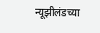न्यूझीलंडच्या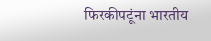फिरकीपटूंना भारतीय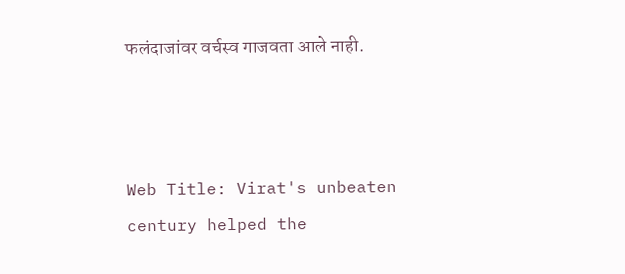फलंदाजांवर वर्चस्व गाजवता आले नाही.



Web Title: Virat's unbeaten century helped the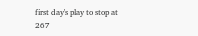first day's play to stop at 267